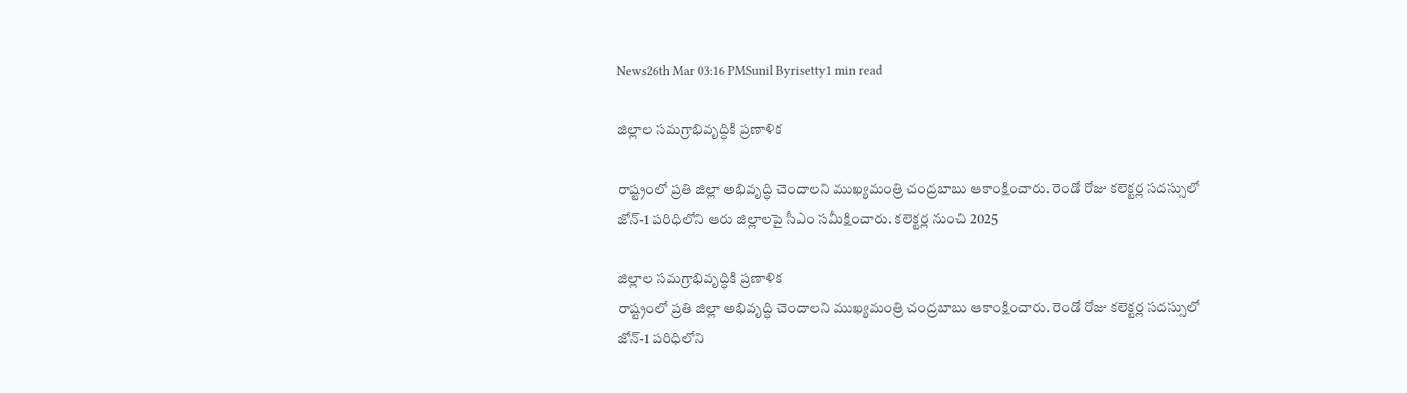News26th Mar 03:16 PMSunil Byrisetty1 min read

జిల్లాల సమగ్రాభివృద్ధికి ప్రణాళిక

రాష్ట్రంలో ప్రతి జిల్లా అభివృద్ధి చెందాలని ముఖ్యమంత్రి చంద్రబాబు ఆకాంక్షించారు. రెండో రోజు కలెక్టర్ల సదస్సులో జోన్-1 పరిధిలోని ఆరు జిల్లాలపై సీఎం సమీక్షించారు. కలెక్టర్ల నుంచి 2025

జిల్లాల సమగ్రాభివృద్ధికి ప్రణాళిక
రాష్ట్రంలో ప్రతి జిల్లా అభివృద్ధి చెందాలని ముఖ్యమంత్రి చంద్రబాబు ఆకాంక్షించారు. రెండో రోజు కలెక్టర్ల సదస్సులో జోన్-1 పరిధిలోని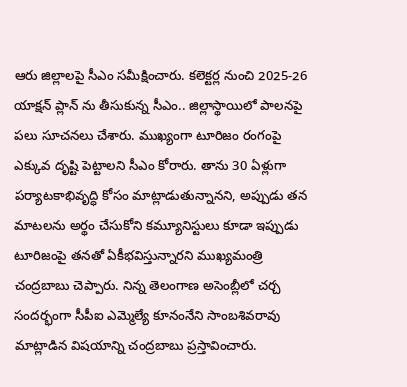ఆరు జిల్లాలపై సీఎం సమీక్షించారు. కలెక్టర్ల నుంచి 2025-26 యాక్షన్ ప్లాన్ ను తీసుకున్న సీఎం.. జిల్లాస్థాయిలో పాలనపై పలు సూచనలు చేశారు. ముఖ్యంగా టూరిజం రంగంపై ఎక్కువ దృష్టి పెట్టాలని సీఎం కోరారు. తాను 30 ఏళ్లుగా పర్యాటకాభివృద్ధి కోసం మాట్లాడుతున్నానని, అప్పుడు తన మాటలను అర్థం చేసుకోని కమ్యూనిస్టులు కూడా ఇప్పుడు టూరిజంపై తనతో ఏకీభవిస్తున్నారని ముఖ్యమంత్రి చంద్రబాబు చెప్పారు. నిన్న తెలంగాణ అసెంబ్లీలో చర్చ సందర్భంగా సీపీఐ ఎమ్మెల్యే కూనంనేని సాంబశివరావు మాట్లాడిన విషయాన్ని చంద్రబాబు ప్రస్తావించారు.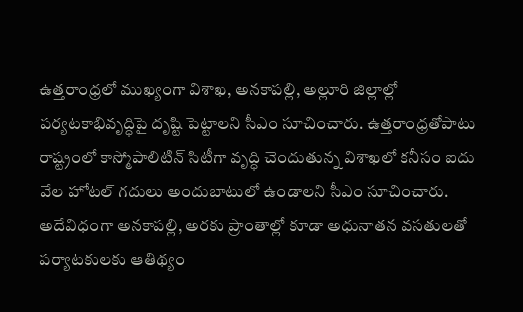ఉత్తరాంధ్రలో ముఖ్యంగా విశాఖ, అనకాపల్లి, అల్లూరి జిల్లాల్లో పర్యటకాభివృద్ధిపై దృష్టి పెట్టాలని సీఎం సూచించారు. ఉత్తరాంధ్రతోపాటు రాష్ట్రంలో కాస్మోపాలిటిన్ సిటీగా వృద్ధి చెందుతున్న విశాఖలో కనీసం ఐదు వేల హోటల్ గదులు అందుబాటులో ఉండాలని సీఎం సూచించారు. అదేవిధంగా అనకాపల్లి, అరకు ప్రాంతాల్లో కూడా అధునాతన వసతులతో పర్యాటకులకు ఆతిథ్యం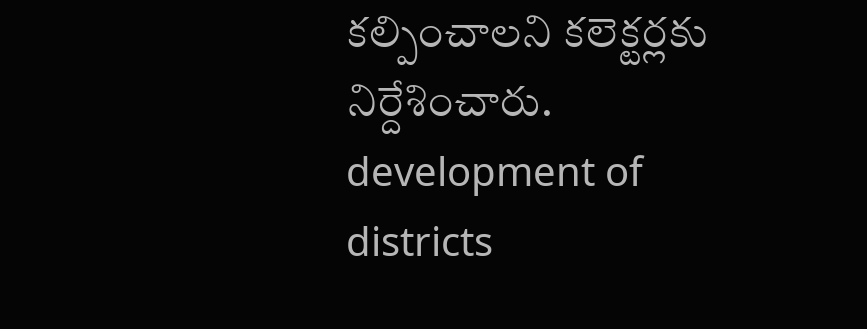కల్పించాలని కలెక్టర్లకు నిర్దేశించారు.
development of districts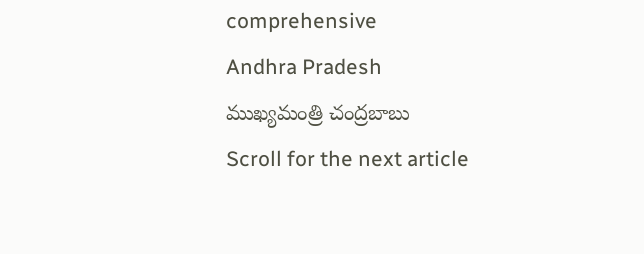comprehensive
Andhra Pradesh
ముఖ్యమంత్రి చంద్రబాబు
Scroll for the next article